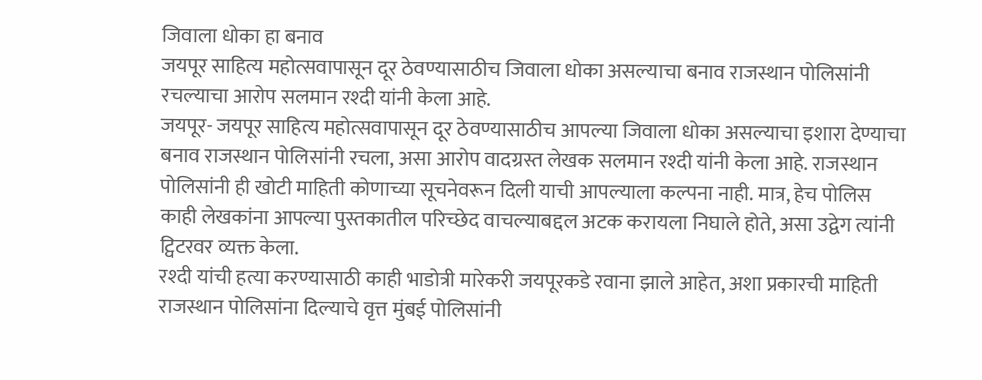जिवाला धोका हा बनाव
जयपूर साहित्य महोत्सवापासून दूर ठेवण्यासाठीच जिवाला धोका असल्याचा बनाव राजस्थान पोलिसांनी रचल्याचा आरोप सलमान रश्दी यांनी केला आहे.
जयपूर- जयपूर साहित्य महोत्सवापासून दूर ठेवण्यासाठीच आपल्या जिवाला धोका असल्याचा इशारा देण्याचा बनाव राजस्थान पोलिसांनी रचला, असा आरोप वादग्रस्त लेखक सलमान रश्दी यांनी केला आहे. राजस्थान पोलिसांनी ही खोटी माहिती कोणाच्या सूचनेवरून दिली याची आपल्याला कल्पना नाही. मात्र, हेच पोलिस काही लेखकांना आपल्या पुस्तकातील परिच्छेद वाचल्याबद्दल अटक करायला निघाले होते, असा उद्वेग त्यांनी ट्विटरवर व्यक्त केला.
रश्दी यांची हत्या करण्यासाठी काही भाडोत्री मारेकरी जयपूरकडे रवाना झाले आहेत, अशा प्रकारची माहिती राजस्थान पोलिसांना दिल्याचे वृत्त मुंबई पोलिसांनी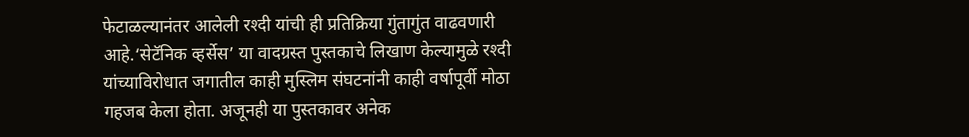फेटाळल्यानंतर आलेली रश्दी यांची ही प्रतिक्रिया गुंतागुंत वाढवणारी आहे.‘सेटॅनिक व्हर्सेस’ या वादग्रस्त पुस्तकाचे लिखाण केल्यामुळे रश्दी यांच्याविरोधात जगातील काही मुस्लिम संघटनांनी काही वर्षापूर्वी मोठा गहजब केला होता. अजूनही या पुस्तकावर अनेक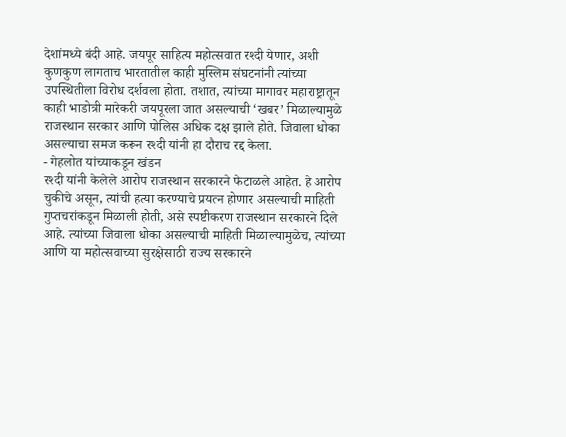देशांमध्ये बंदी आहे. जयपूर साहित्य महोत्सवात रश्दी येणार, अशी कुणकुण लागताच भारतातील काही मुस्लिम संघटनांनी त्यांच्या उपस्थितीला विरोध दर्शवला होता. तशात, त्यांच्या मागावर महाराष्ट्रातून काही भाडोत्री मारेकरी जयपूरला जात असल्याची ‘खबर’ मिळाल्यामुळे राजस्थान सरकार आणि पोलिस अधिक दक्ष झाले होते. जिवाला धोका असल्याचा समज करून रश्दी यांनी हा दौराच रद्द केला.
- गेहलोत यांच्याकडून खंडन
रश्दी यांनी केलेले आरोप राजस्थान सरकारने फेटाळले आहेत. हे आरोप चुकीचे असून, त्यांची हत्या करण्याचे प्रयत्न होणार असल्याची माहिती गुप्तचरांकडून मिळाली होती, असे स्पष्टीकरण राजस्थान सरकारने दिले आहे. त्यांच्या जिवाला धोका असल्याची माहिती मिळाल्यामुळेच, त्यांच्या आणि या महोत्सवाच्या सुरक्षेसाठी राज्य सरकारने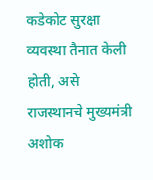कडेकोट सुरक्षा व्यवस्था तैनात केली होती, असे राजस्थानचे मुख्यमंत्री अशोक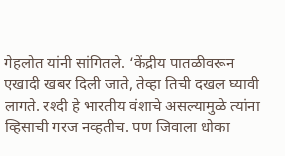गेहलोत यांनी सांगितले. ‘केंद्रीय पातळीवरून एखादी खबर दिली जाते, तेव्हा तिची दखल घ्यावी लागते. रश्दी हे भारतीय वंशाचे असल्यामुळे त्यांना व्हिसाची गरज नव्हतीच. पण जिवाला धोका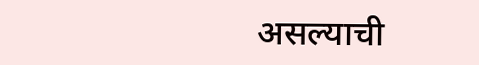असल्याची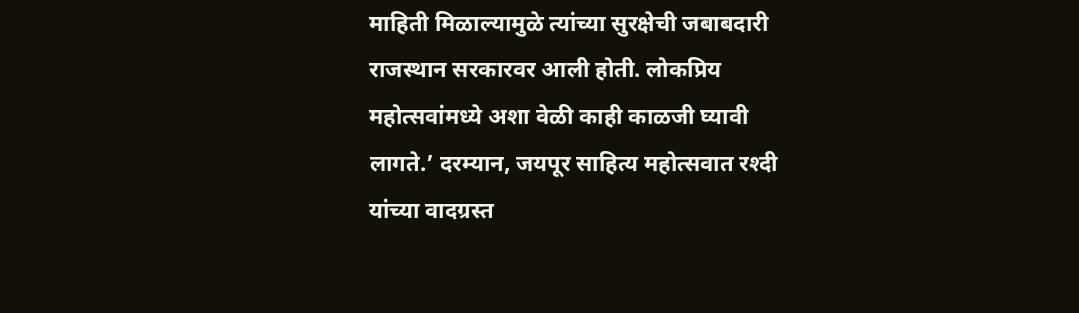माहिती मिळाल्यामुळे त्यांच्या सुरक्षेची जबाबदारी राजस्थान सरकारवर आली होती. लोकप्रिय महोत्सवांमध्ये अशा वेळी काही काळजी घ्यावी लागते.’ दरम्यान, जयपूर साहित्य महोत्सवात रश्दी यांच्या वादग्रस्त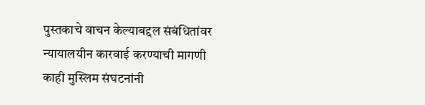पुस्तकाचे वाचन केल्याबद्दल संबंधितांवर न्यायालयीन कारवाई करण्याची मागणी काही मुस्लिम संघटनांनी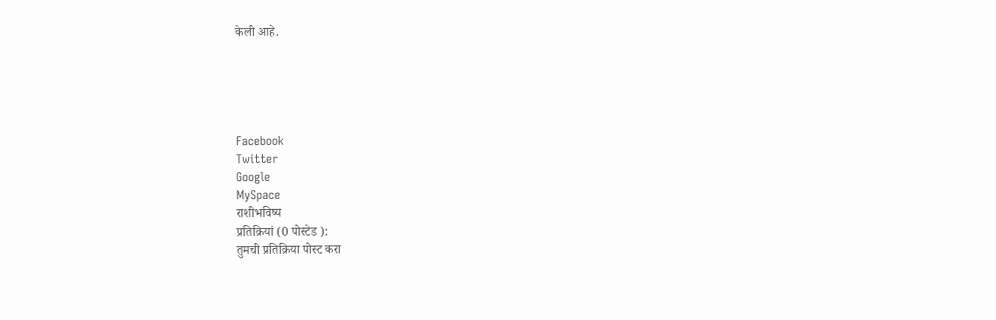केली आहे.





Facebook
Twitter
Google
MySpace
राशीभविष्य
प्रतिक्रियां (0 पोस्टेड ):
तुमची प्रतिक्रिया पोस्ट करा